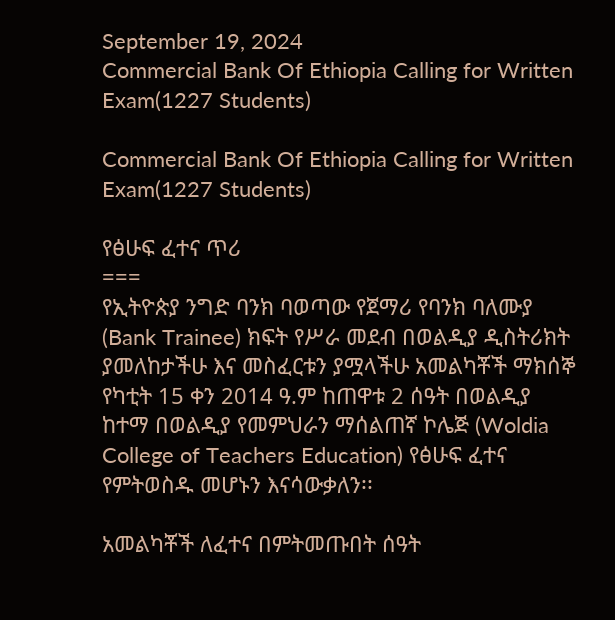September 19, 2024
Commercial Bank Of Ethiopia Calling for Written Exam(1227 Students)

Commercial Bank Of Ethiopia Calling for Written Exam(1227 Students)

የፅሁፍ ፈተና ጥሪ
===
የኢትዮጵያ ንግድ ባንክ ባወጣው የጀማሪ የባንክ ባለሙያ (Bank Trainee) ክፍት የሥራ መደብ በወልዲያ ዲስትሪክት ያመለከታችሁ እና መስፈርቱን ያሟላችሁ አመልካቾች ማክሰኞ የካቲት 15 ቀን 2014 ዓ.ም ከጠዋቱ 2 ሰዓት በወልዲያ ከተማ በወልዲያ የመምህራን ማሰልጠኛ ኮሌጅ (Woldia College of Teachers Education) የፅሁፍ ፈተና የምትወስዱ መሆኑን እናሳውቃለን፡፡

አመልካቾች ለፈተና በምትመጡበት ሰዓት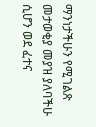ማንነታችሁን የሚገልጽ መታወቂያ መያዝ ያለባችሁ ሲሆን ወደ ፈተና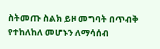ስትመጡ ስልክ ይዞ መግባት በጥብቅ የተከለከለ መሆኑን ለማሳሰብ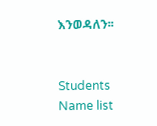እንወዳለን፡፡


Students Name list